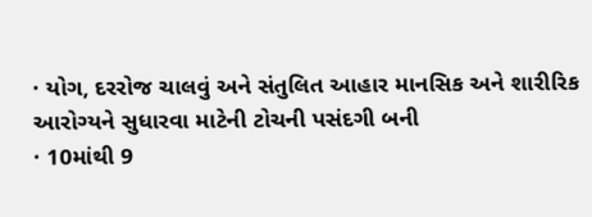· યોગ, દરરોજ ચાલવું અને સંતુલિત આહાર માનસિક અને શારીરિક આરોગ્યને સુધારવા માટેની ટોચની પસંદગી બની
· 10માંથી 9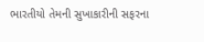ભારતીયો તેમની સુખાકારીની સફરના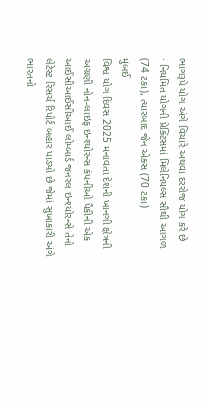ભાગરૂપે યોગ અંગે વિચારે અથવા દરરોજ યોગ કરે છે
· નિયમિત યોગની પ્રેક્ટિસમાં મિલેનિયલ્સ સૌથી આગળ (74 ટકા), ત્યારબાદ જેન એક્સ (70 ટકા)
મુંબઈ
વિશ્વ યોગ દિવસ 2025 મનાવતા દેશની ખાનગી ક્ષેત્રની અગ્રણી નોન-લાઇફ ઇન્શ્યોરન્સ કંપનીઓ પૈકીની એક આઈસીઆઈસીઆઈ લોમ્બાર્ડ જનરલ ઇન્શ્યોરન્સે તેનો લેટેસ્ટ રિસર્ચ રિપોર્ટ બહાર પાડ્યો છે જેમાં સુખાકારી અંગે ભારતનો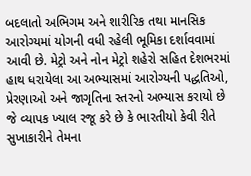બદલાતો અભિગમ અને શારીરિક તથા માનસિક આરોગ્યમાં યોગની વધી રહેલી ભૂમિકા દર્શાવવામાં આવી છે. મેટ્રો અને નોન મેટ્રો શહેરો સહિત દેશભરમાં હાથ ધરાયેલા આ અભ્યાસમાં આરોગ્યની પદ્ધતિઓ, પ્રેરણાઓ અને જાગૃતિના સ્તરનો અભ્યાસ કરાયો છે જે વ્યાપક ખ્યાલ રજૂ કરે છે કે ભારતીયો કેવી રીતે સુખાકારીને તેમના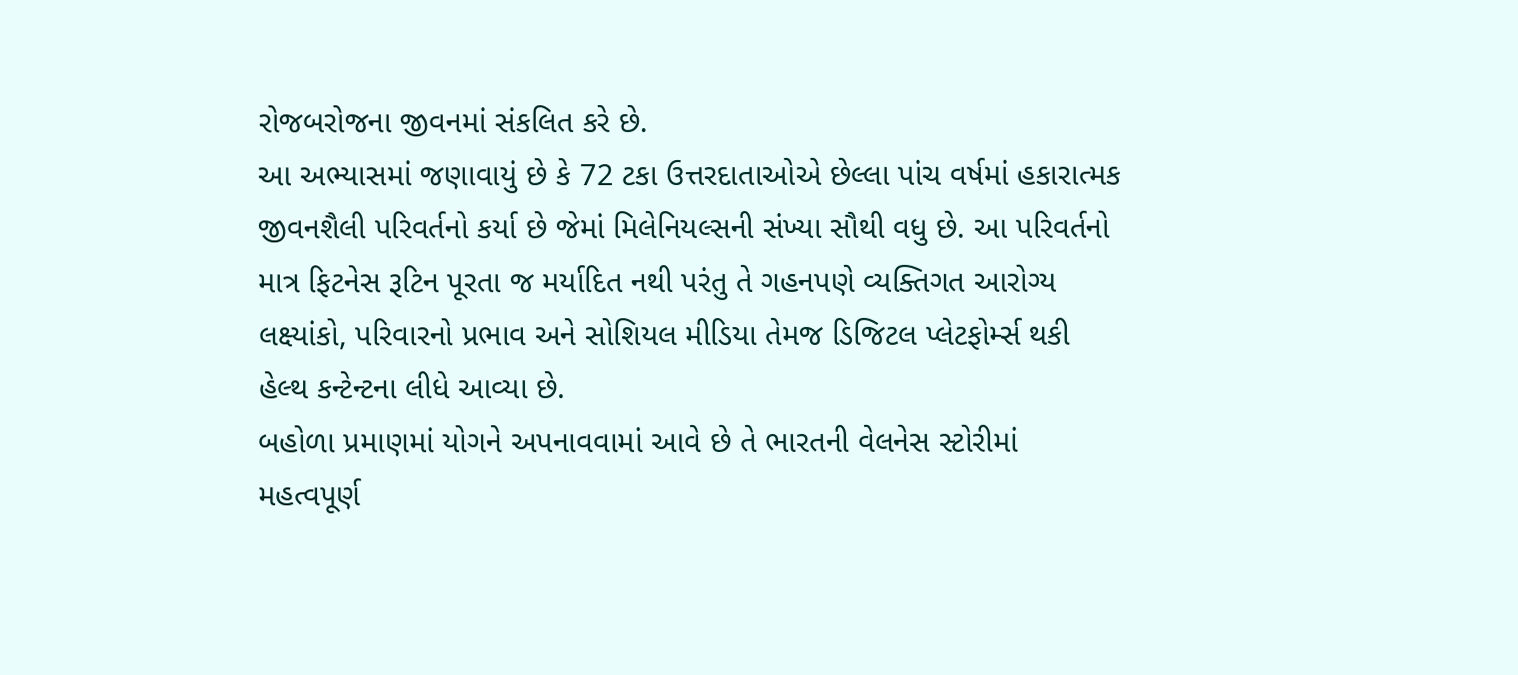રોજબરોજના જીવનમાં સંકલિત કરે છે.
આ અભ્યાસમાં જણાવાયું છે કે 72 ટકા ઉત્તરદાતાઓએ છેલ્લા પાંચ વર્ષમાં હકારાત્મક જીવનશૈલી પરિવર્તનો કર્યા છે જેમાં મિલેનિયલ્સની સંખ્યા સૌથી વધુ છે. આ પરિવર્તનો માત્ર ફિટનેસ રૂટિન પૂરતા જ મર્યાદિત નથી પરંતુ તે ગહનપણે વ્યક્તિગત આરોગ્ય લક્ષ્યાંકો, પરિવારનો પ્રભાવ અને સોશિયલ મીડિયા તેમજ ડિજિટલ પ્લેટફોર્મ્સ થકી હેલ્થ કન્ટેન્ટના લીધે આવ્યા છે.
બહોળા પ્રમાણમાં યોગને અપનાવવામાં આવે છે તે ભારતની વેલનેસ સ્ટોરીમાં મહત્વપૂર્ણ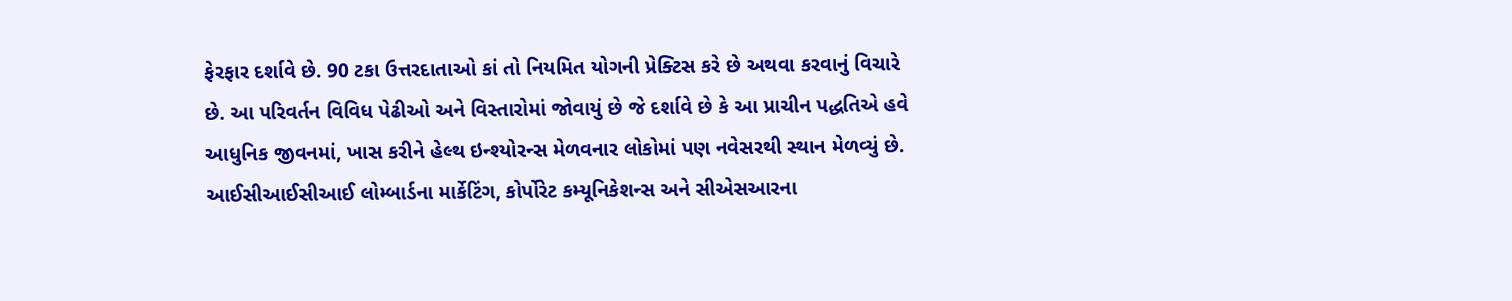ફેરફાર દર્શાવે છે. 90 ટકા ઉત્તરદાતાઓ કાં તો નિયમિત યોગની પ્રેક્ટિસ કરે છે અથવા કરવાનું વિચારે છે. આ પરિવર્તન વિવિધ પેઢીઓ અને વિસ્તારોમાં જોવાયું છે જે દર્શાવે છે કે આ પ્રાચીન પદ્ધતિએ હવે આધુનિક જીવનમાં, ખાસ કરીને હેલ્થ ઇન્શ્યોરન્સ મેળવનાર લોકોમાં પણ નવેસરથી સ્થાન મેળવ્યું છે.
આઈસીઆઈસીઆઈ લોમ્બાર્ડના માર્કેટિંગ, કોર્પોરેટ કમ્યૂનિકેશન્સ અને સીએસઆરના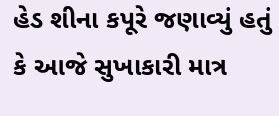હેડ શીના કપૂરે જણાવ્યું હતું કે આજે સુખાકારી માત્ર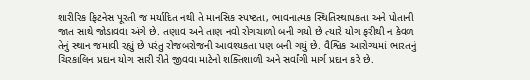શારીરિક ફિટનેસ પૂરતી જ મર્યાદિત નથી તે માનસિક સ્પષ્ટતા, ભાવનાત્મક સ્થિતિસ્થાપકતા અને પોતાની જાત સાથે જોડાવવા અંગે છે. તણાવ અને તાણ નવો રોગચાળો બની ગયો છે ત્યારે યોગ ફરીથી ન કેવળ તેનું સ્થાન જમાવી રહ્યું છે પરંતુ રોજબરોજની આવશ્યકતા પણ બની ગયું છે. વૈશ્વિક આરોગ્યમાં ભારતનું ચિરકાલિન પ્રદાન યોગ સારી રીતે જીવવા માટેનો શક્તિશાળી અને સર્વાંગી માર્ગ પ્રદાન કરે છે.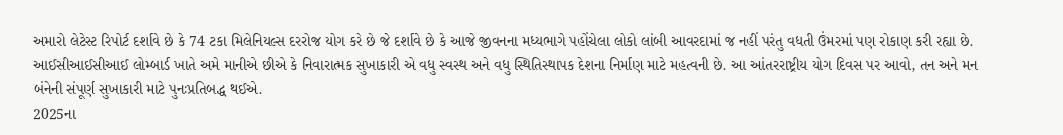અમારો લેટેસ્ટ રિપોર્ટ દર્શાવે છે કે 74 ટકા મિલેનિયલ્સ દરરોજ યોગ કરે છે જે દર્શાવે છે કે આજે જીવનના મધ્યભાગે પહોંચેલા લોકો લાંબી આવરદામાં જ નહીં પરંતુ વધતી ઉંમરમાં પણ રોકાણ કરી રહ્યા છે. આઈસીઆઈસીઆઈ લોમ્બાર્ડ ખાતે અમે માનીએ છીએ કે નિવારાત્મક સુખાકારી એ વધુ સ્વસ્થ અને વધુ સ્થિતિસ્થાપક દેશના નિર્માણ માટે મહત્વની છે. આ આંતરરાષ્ટ્રીય યોગ દિવસ પર આવો, તન અને મન બંનેની સંપૂર્ણ સુખાકારી માટે પુનઃપ્રતિબદ્ધ થઈએ.
2025ના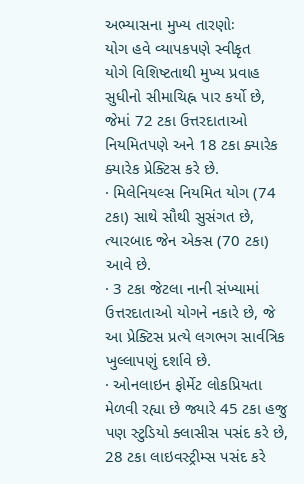અભ્યાસના મુખ્ય તારણોઃ
યોગ હવે વ્યાપકપણે સ્વીકૃત
યોગે વિશિષ્ટતાથી મુખ્ય પ્રવાહ સુધીનો સીમાચિહ્ન પાર કર્યો છે, જેમાં 72 ટકા ઉત્તરદાતાઓ નિયમિતપણે અને 18 ટકા ક્યારેક ક્યારેક પ્રેક્ટિસ કરે છે.
· મિલેનિયલ્સ નિયમિત યોગ (74 ટકા) સાથે સૌથી સુસંગત છે, ત્યારબાદ જેન એક્સ (70 ટકા) આવે છે.
· 3 ટકા જેટલા નાની સંખ્યામાં ઉત્તરદાતાઓ યોગને નકારે છે, જે આ પ્રેક્ટિસ પ્રત્યે લગભગ સાર્વત્રિક ખુલ્લાપણું દર્શાવે છે.
· ઓનલાઇન ફોર્મેટ લોકપ્રિયતા મેળવી રહ્યા છે જ્યારે 45 ટકા હજુ પણ સ્ટુડિયો ક્લાસીસ પસંદ કરે છે, 28 ટકા લાઇવસ્ટ્રીમ્સ પસંદ કરે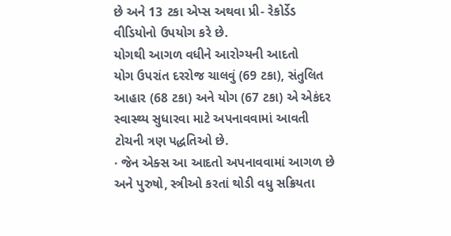છે અને 13 ટકા એપ્સ અથવા પ્રી- રેકોર્ડેડ વીડિયોનો ઉપયોગ કરે છે.
યોગથી આગળ વધીને આરોગ્યની આદતો
યોગ ઉપરાંત દરરોજ ચાલવું (69 ટકા), સંતુલિત આહાર (68 ટકા) અને યોગ (67 ટકા) એ એકંદર સ્વાસ્થ્ય સુધારવા માટે અપનાવવામાં આવતી ટોચની ત્રણ પદ્ધતિઓ છે.
· જેન એક્સ આ આદતો અપનાવવામાં આગળ છે અને પુરુષો, સ્ત્રીઓ કરતાં થોડી વધુ સક્રિયતા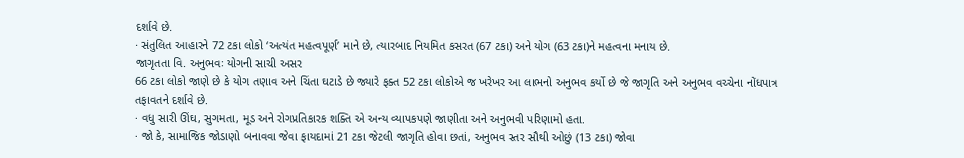દર્શાવે છે.
· સંતુલિત આહારને 72 ટકા લોકો ‘અત્યંત મહત્વપૂર્ણ’ માને છે, ત્યારબાદ નિયમિત કસરત (67 ટકા) અને યોગ (63 ટકા)ને મહત્વના મનાય છે.
જાગૃતતા વિ. અનુભવઃ યોગની સાચી અસર
66 ટકા લોકો જાણે છે કે યોગ તણાવ અને ચિંતા ઘટાડે છે જ્યારે ફક્ત 52 ટકા લોકોએ જ ખરેખર આ લાભનો અનુભવ કર્યો છે જે જાગૃતિ અને અનુભવ વચ્ચેના નોંધપાત્ર તફાવતને દર્શાવે છે.
· વધુ સારી ઊંઘ, સુગમતા, મૂડ અને રોગપ્રતિકારક શક્તિ એ અન્ય વ્યાપકપણે જાણીતા અને અનુભવી પરિણામો હતા.
· જો કે, સામાજિક જોડાણો બનાવવા જેવા ફાયદામાં 21 ટકા જેટલી જાગૃતિ હોવા છતાં, અનુભવ સ્તર સૌથી ઓછું (13 ટકા) જોવા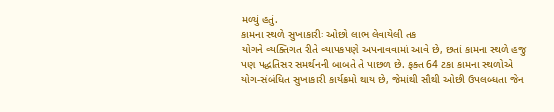મળ્યું હતું.
કામના સ્થળે સુખાકારીઃ ઓછો લાભ લેવાયેલી તક
યોગને વ્યક્તિગત રીતે વ્યાપકપણે અપનાવવામાં આવે છે, છતાં કામના સ્થળે હજુ પણ પદ્ધતિસર સમર્થનની બાબતે તે પાછળ છે. ફક્ત 64 ટકા કામના સ્થળોએ યોગ-સંબંધિત સુખાકારી કાર્યક્રમો થાય છે, જેમાંથી સૌથી ઓછી ઉપલબ્ધતા જેન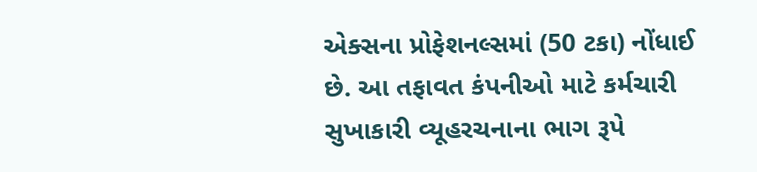એક્સના પ્રોફેશનલ્સમાં (50 ટકા) નોંધાઈ છે. આ તફાવત કંપનીઓ માટે કર્મચારી સુખાકારી વ્યૂહરચનાના ભાગ રૂપે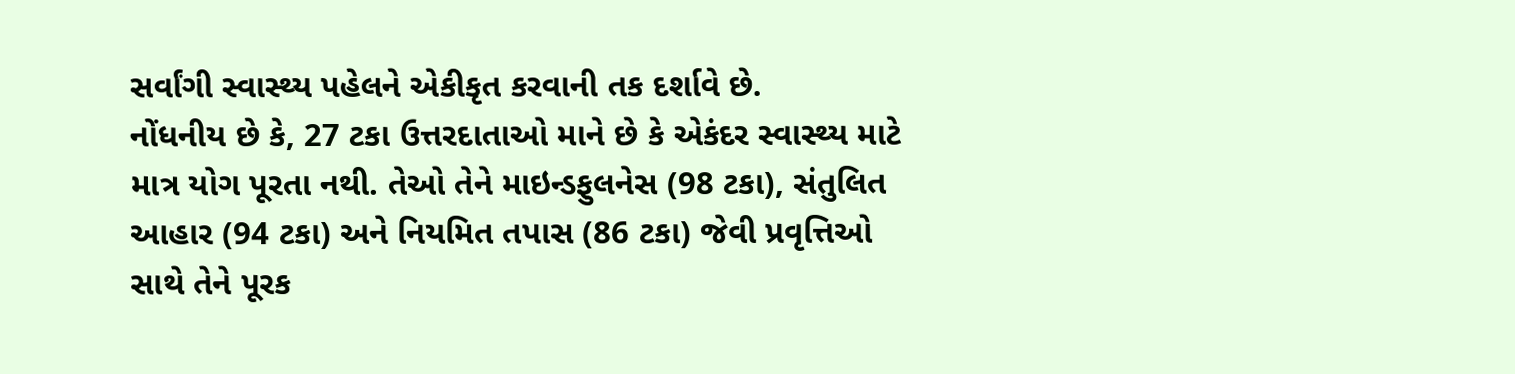સર્વાંગી સ્વાસ્થ્ય પહેલને એકીકૃત કરવાની તક દર્શાવે છે.
નોંધનીય છે કે, 27 ટકા ઉત્તરદાતાઓ માને છે કે એકંદર સ્વાસ્થ્ય માટે માત્ર યોગ પૂરતા નથી. તેઓ તેને માઇન્ડફુલનેસ (98 ટકા), સંતુલિત આહાર (94 ટકા) અને નિયમિત તપાસ (86 ટકા) જેવી પ્રવૃત્તિઓ સાથે તેને પૂરક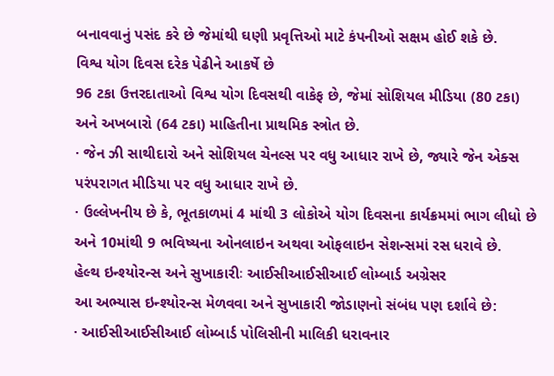બનાવવાનું પસંદ કરે છે જેમાંથી ઘણી પ્રવૃત્તિઓ માટે કંપનીઓ સક્ષમ હોઈ શકે છે.
વિશ્વ યોગ દિવસ દરેક પેઢીને આકર્ષે છે
96 ટકા ઉત્તરદાતાઓ વિશ્વ યોગ દિવસથી વાકેફ છે, જેમાં સોશિયલ મીડિયા (80 ટકા) અને અખબારો (64 ટકા) માહિતીના પ્રાથમિક સ્ત્રોત છે.
· જેન ઝી સાથીદારો અને સોશિયલ ચેનલ્સ પર વધુ આધાર રાખે છે, જ્યારે જેન એક્સ પરંપરાગત મીડિયા પર વધુ આધાર રાખે છે.
· ઉલ્લેખનીય છે કે, ભૂતકાળમાં 4 માંથી 3 લોકોએ યોગ દિવસના કાર્યક્રમમાં ભાગ લીધો છે અને 10માંથી 9 ભવિષ્યના ઓનલાઇન અથવા ઓફલાઇન સેશન્સમાં રસ ધરાવે છે.
હેલ્થ ઇન્શ્યોરન્સ અને સુખાકારીઃ આઈસીઆઈસીઆઈ લોમ્બાર્ડ અગ્રેસર
આ અભ્યાસ ઇન્શ્યોરન્સ મેળવવા અને સુખાકારી જોડાણનો સંબંધ પણ દર્શાવે છે:
· આઈસીઆઈસીઆઈ લોમ્બાર્ડ પોલિસીની માલિકી ધરાવનાર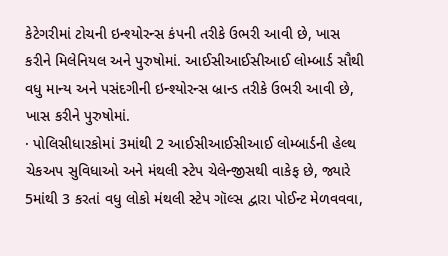કેટેગરીમાં ટોચની ઇન્શ્યોરન્સ કંપની તરીકે ઉભરી આવી છે, ખાસ કરીને મિલેનિયલ અને પુરુષોમાં. આઈસીઆઈસીઆઈ લોમ્બાર્ડ સૌથી વધુ માન્ય અને પસંદગીની ઇન્શ્યોરન્સ બ્રાન્ડ તરીકે ઉભરી આવી છે, ખાસ કરીને પુરુષોમાં.
· પોલિસીધારકોમાં 3માંથી 2 આઈસીઆઈસીઆઈ લોમ્બાર્ડની હેલ્થ ચેકઅપ સુવિધાઓ અને મંથલી સ્ટેપ ચેલેન્જીસથી વાકેફ છે, જ્યારે 5માંથી 3 કરતાં વધુ લોકો મંથલી સ્ટેપ ગૉલ્સ દ્વારા પોઈન્ટ મેળવવવા,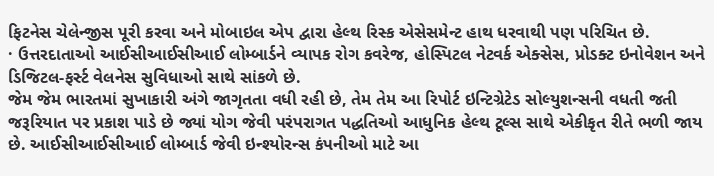ફિટનેસ ચેલેન્જીસ પૂરી કરવા અને મોબાઇલ એપ દ્વારા હેલ્થ રિસ્ક એસેસમેન્ટ હાથ ધરવાથી પણ પરિચિત છે.
· ઉત્તરદાતાઓ આઈસીઆઈસીઆઈ લોમ્બાર્ડને વ્યાપક રોગ કવરેજ, હોસ્પિટલ નેટવર્ક એક્સેસ, પ્રોડક્ટ ઇનોવેશન અને ડિજિટલ-ફર્સ્ટ વેલનેસ સુવિધાઓ સાથે સાંકળે છે.
જેમ જેમ ભારતમાં સુખાકારી અંગે જાગૃતતા વધી રહી છે, તેમ તેમ આ રિપોર્ટ ઇન્ટિગ્રેટેડ સોલ્યુશન્સની વધતી જતી જરૂરિયાત પર પ્રકાશ પાડે છે જ્યાં યોગ જેવી પરંપરાગત પદ્ધતિઓ આધુનિક હેલ્થ ટૂલ્સ સાથે એકીકૃત રીતે ભળી જાય છે. આઈસીઆઈસીઆઈ લોમ્બાર્ડ જેવી ઇન્શ્યોરન્સ કંપનીઓ માટે આ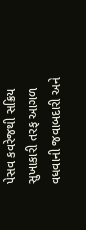પેસવ કવરેજથી સક્રિય સુખાકારી તરફ આગળ વધવાની જવાબદારી અને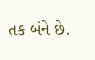તક બંને છે.